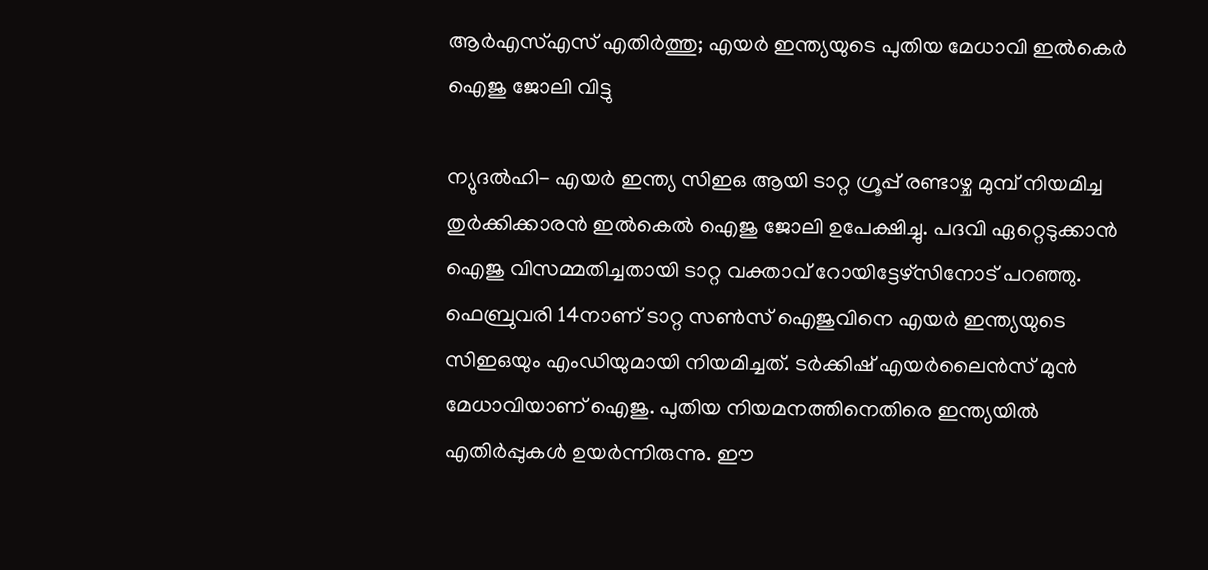ആര്‍എസ്എസ് എതിര്‍ത്തു; എയര്‍ ഇന്ത്യയുടെ പുതിയ മേധാവി ഇല്‍കെര്‍ ഐജു ജോലി വിട്ടു

ന്യുദല്‍ഹി- എയര്‍ ഇന്ത്യ സിഇഒ ആയി ടാറ്റ ഗ്രൂപ്പ് രണ്ടാഴ്ച മുമ്പ് നിയമിച്ച തുര്‍ക്കിക്കാരന്‍ ഇല്‍കെല്‍ ഐജു ജോലി ഉപേക്ഷിച്ചു. പദവി ഏറ്റെടുക്കാന്‍ ഐജു വിസമ്മതിച്ചതായി ടാറ്റ വക്താവ് റോയിട്ടേഴ്‌സിനോട് പറഞ്ഞു. ഫെബ്രുവരി 14നാണ് ടാറ്റ സണ്‍സ് ഐജുവിനെ എയര്‍ ഇന്ത്യയുടെ സിഇഒയും എംഡിയുമായി നിയമിച്ചത്. ടര്‍ക്കിഷ് എയര്‍ലൈന്‍സ് മുന്‍ മേധാവിയാണ് ഐജു. പുതിയ നിയമനത്തിനെതിരെ ഇന്ത്യയില്‍ എതിര്‍പ്പുകള്‍ ഉയര്‍ന്നിരുന്നു. ഈ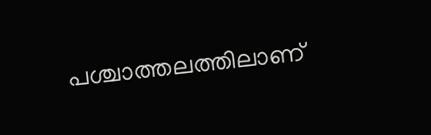പശ്ചാത്തലത്തിലാണ്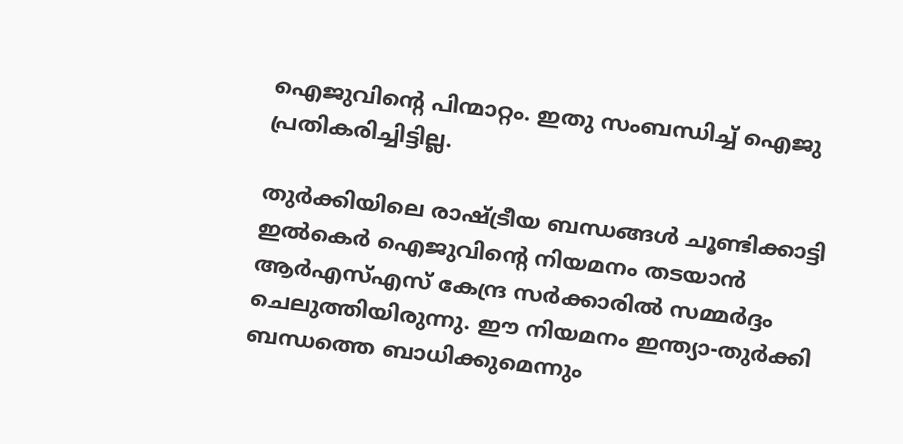ഐജുവിന്റെ പിന്മാറ്റം. ഇതു സംബന്ധിച്ച് ഐജു പ്രതികരിച്ചിട്ടില്ല.

തുര്‍ക്കിയിലെ രാഷ്ട്രീയ ബന്ധങ്ങള്‍ ചൂണ്ടിക്കാട്ടി ഇല്‍കെര്‍ ഐജുവിന്റെ നിയമനം തടയാന്‍ ആര്‍എസ്എസ് കേന്ദ്ര സര്‍ക്കാരില്‍ സമ്മര്‍ദ്ദം ചെലുത്തിയിരുന്നു. ഈ നിയമനം ഇന്ത്യാ-തുര്‍ക്കി ബന്ധത്തെ ബാധിക്കുമെന്നും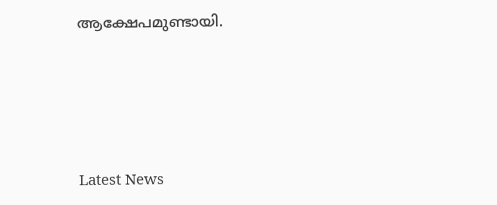ആക്ഷേപമുണ്ടായി.




Latest News